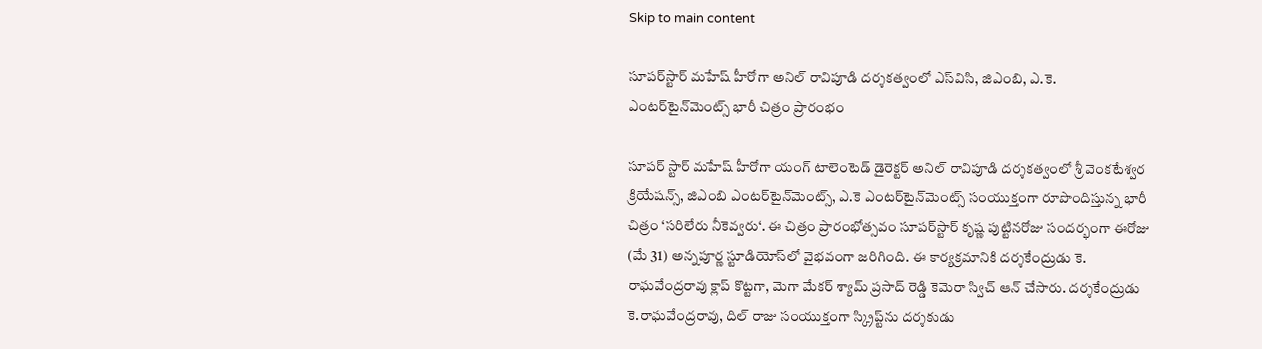Skip to main content

సూపర్‌స్టార్‌ మహేష్‌ హీరోగా అనిల్‌ రావిపూడి దర్శకత్వంలో ఎస్‌విసి, జిఎంబి, ఎ.కె. ఎంటర్‌టైన్‌మెంట్స్‌ భారీ చిత్రం ప్రారంభం

సూపర్‌ స్టార్‌ మహేష్‌ హీరోగా యంగ్‌ టాలెంటెడ్‌ డైరెక్టర్‌ అనిల్‌ రావిపూడి దర్శకత్వంలో శ్రీ వెంకటేశ్వర క్రియేషన్స్‌, జిఎంబి ఎంటర్‌టైన్‌మెంట్స్‌, ఎ.కె ఎంటర్‌టైన్‌మెంట్స్‌ సంయుక్తంగా రూపొందిస్తున్న భారీ చిత్రం ‘సరిలేరు నీకెవ్వరు‘. ఈ చిత్రం ప్రారంభోత్సవం సూపర్‌స్టార్‌ కృష్ణ పుట్టినరోజు సందర్భంగా ఈరోజు (మే 31) అన్నపూర్ణ స్టూడియోస్‌లో వైభవంగా జరిగింది. ఈ కార్యక్రమానికి దర్శకేంద్రుడు కె. రాఘవేంద్రరావు క్లాప్‌ కొట్టగా, మెగా మేకర్‌ శ్యామ్‌ ప్రసాద్‌ రెడ్డి కెమెరా స్విచ్‌ ఆన్‌ చేసారు. దర్శకేంద్రుడు కె.రాఘవేంద్రరావు, దిల్‌ రాజు సంయుక్తంగా స్క్రిప్ట్‌ను దర్శకుడు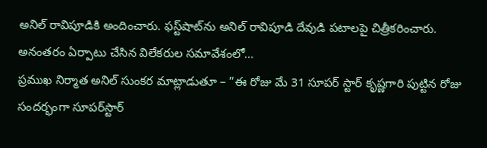అనిల్‌ రావిపూడికి అందించారు. ఫస్ట్‌షాట్‌ను అనిల్‌ రావిపూడి దేవుడి పటాలపై చిత్రీకరించారు. అనంతరం ఏర్పాటు చేసిన విలేకరుల సమావేశంలో…
ప్రముఖ నిర్మాత అనిల్‌ సుంకర మాట్లాడుతూ – ”ఈ రోజు మే 31 సూపర్‌ స్టార్‌ కృష్ణగారి పుట్టిన రోజు సందర్భంగా సూపర్‌స్టార్‌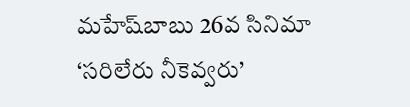మహేష్‌బాబు 26వ సినిమా ‘సరిలేరు నీకెవ్వరు’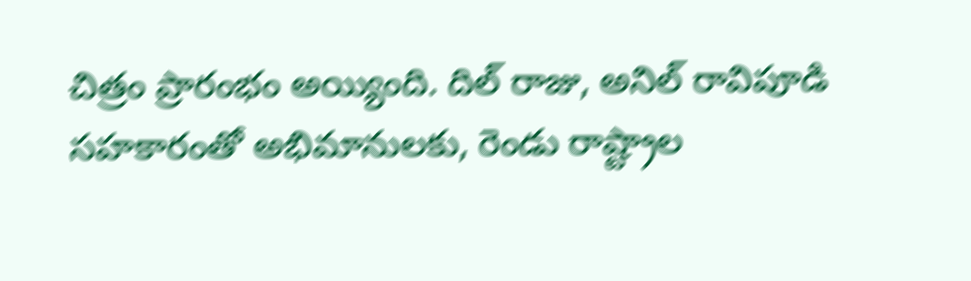చిత్రం ప్రారంభం అయ్యింది. దిల్‌ రాజు, అనిల్‌ రావిపూడి సహకారంతో అభిమానులకు, రెండు రాష్ట్రాల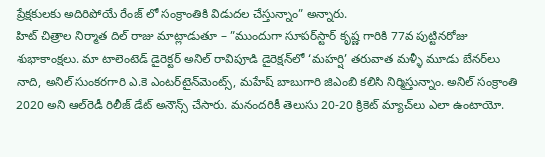ప్రేక్షకులకు అదిరిపోయే రేంజ్‌ లో సంక్రాంతికి విడుదల చేస్తున్నాం” అన్నారు.
హిట్‌ చిత్రాల నిర్మాత దిల్‌ రాజు మాట్లాడుతూ – ”ముందుగా సూపర్‌స్టార్‌ కృష్ణ గారికి 77వ పుట్టినరోజు శుభాకాంక్షలు. మా టాలెంటెడ్‌ డైరెక్టర్‌ అనిల్‌ రావిపూడి డైరెక్షన్‌లో ‘మహర్షి’ తరువాత మళ్ళీ మూడు బేనర్‌లు నాది, అనిల్‌ సుంకరగారి ఎ.కె ఎంటర్‌టైన్‌మెంట్స్‌, మహేష్‌ బాబుగారి జిఎంబి కలిసి నిర్మిస్తున్నాం. అనిల్‌ సంక్రాంతి 2020 అని ఆల్‌రెడీ రిలీజ్‌ డేట్‌ అనౌన్స్‌ చేసారు. మనందరికీ తెలుసు 20-20 క్రికెట్‌ మ్యాచ్‌లు ఎలా ఉంటాయో.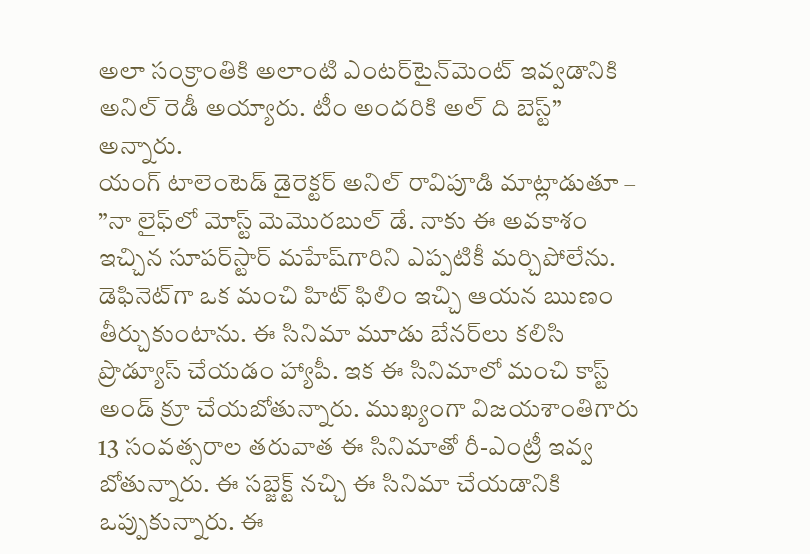అలా సంక్రాంతికి అలాంటి ఎంటర్‌టైన్‌మెంట్‌ ఇవ్వడానికి అనిల్‌ రెడీ అయ్యారు. టీం అందరికి అల్‌ ది బెస్ట్‌” అన్నారు.
యంగ్‌ టాలెంటెడ్‌ డైరెక్టర్‌ అనిల్‌ రావిపూడి మాట్లాడుతూ – ”నా లైఫ్‌లో మోస్ట్‌ మెమొరబుల్‌ డే. నాకు ఈ అవకాశం ఇచ్చిన సూపర్‌స్టార్‌ మహేష్‌గారిని ఎప్పటికీ మర్చిపోలేను. డెఫినెట్‌గా ఒక మంచి హిట్‌ ఫిలిం ఇచ్చి ఆయన ఋణం తీర్చుకుంటాను. ఈ సినిమా మూడు బేనర్‌లు కలిసి ప్రొడ్యూస్‌ చేయడం హ్యాపీ. ఇక ఈ సినిమాలో మంచి కాస్ట్‌ అండ్‌ క్రూ చేయబోతున్నారు. ముఖ్యంగా విజయశాంతిగారు 13 సంవత్సరాల తరువాత ఈ సినిమాతో రీ-ఎంట్రీ ఇవ్వ బోతున్నారు. ఈ సబ్జెక్ట్‌ నచ్చి ఈ సినిమా చేయడానికి ఒప్పుకున్నారు. ఈ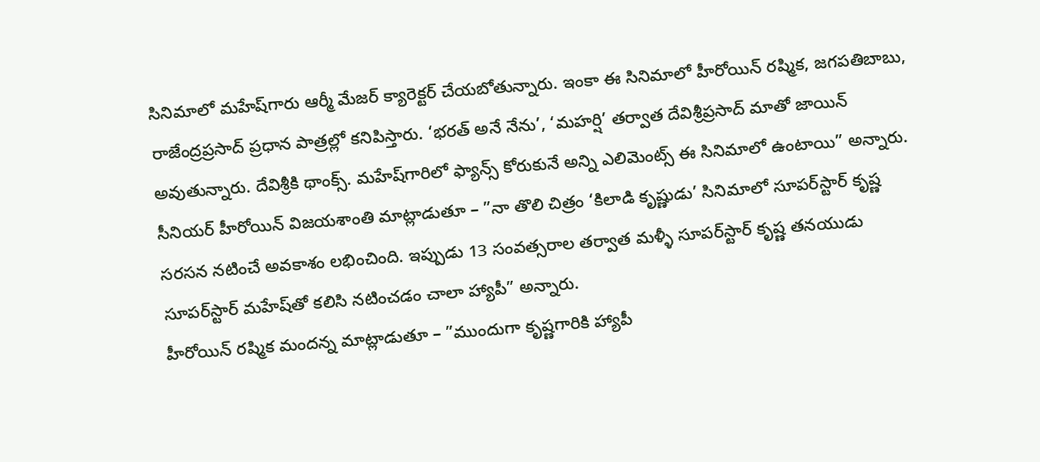సినిమాలో మహేష్‌గారు ఆర్మీ మేజర్‌ క్యారెక్టర్‌ చేయబోతున్నారు. ఇంకా ఈ సినిమాలో హీరోయిన్‌ రష్మిక, జగపతిబాబు, రాజేంద్రప్రసాద్‌ ప్రధాన పాత్రల్లో కనిపిస్తారు. ‘భరత్‌ అనే నేను’, ‘మహర్షి’ తర్వాత దేవిశ్రీప్రసాద్‌ మాతో జాయిన్‌ అవుతున్నారు. దేవిశ్రీకి థాంక్స్‌. మహేష్‌గారిలో ఫ్యాన్స్‌ కోరుకునే అన్ని ఎలిమెంట్స్‌ ఈ సినిమాలో ఉంటాయి” అన్నారు.
సీనియర్‌ హీరోయిన్‌ విజయశాంతి మాట్లాడుతూ – ”నా తొలి చిత్రం ‘కిలాడి కృష్ణుడు’ సినిమాలో సూపర్‌స్టార్‌ కృష్ణ సరసన నటించే అవకాశం లభించింది. ఇప్పుడు 13 సంవత్సరాల తర్వాత మళ్ళీ సూపర్‌స్టార్‌ కృష్ణ తనయుడు సూపర్‌స్టార్‌ మహేష్‌తో కలిసి నటించడం చాలా హ్యాపీ” అన్నారు.
హీరోయిన్‌ రష్మిక మందన్న మాట్లాడుతూ – ”ముందుగా కృష్ణగారికి హ్యాపీ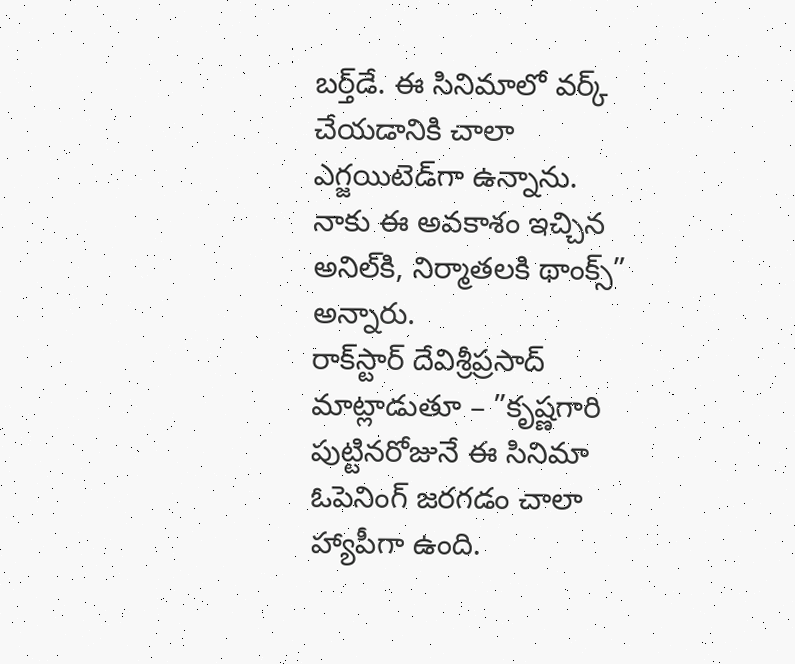బర్త్‌డే. ఈ సినిమాలో వర్క్‌ చేయడానికి చాలా ఎగ్జయిటెడ్‌గా ఉన్నాను. నాకు ఈ అవకాశం ఇచ్చిన అనిల్‌కి, నిర్మాతలకి థాంక్స్‌” అన్నారు.
రాక్‌స్టార్‌ దేవిశ్రీప్రసాద్‌ మాట్లాడుతూ – ”కృష్ణగారి పుట్టినరోజునే ఈ సినిమా ఓపెనింగ్‌ జరగడం చాలా హ్యాపీగా ఉంది.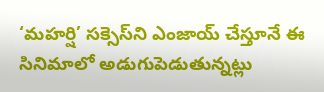‘మహర్షి’ సక్సెస్‌ని ఎంజాయ్‌ చేస్తూనే ఈ సినిమాలో అడుగుపెడుతున్నట్లు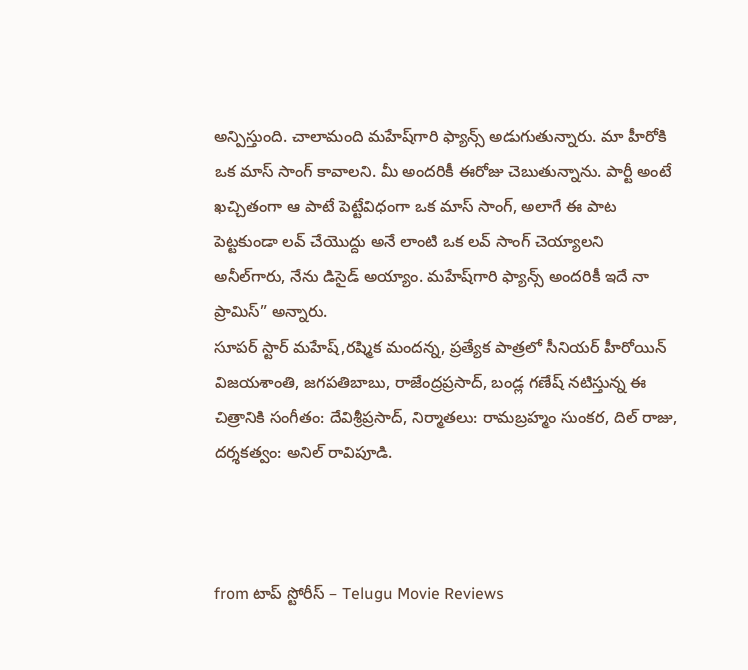అన్పిస్తుంది. చాలామంది మహేష్‌గారి ఫ్యాన్స్‌ అడుగుతున్నారు. మా హీరోకి ఒక మాస్‌ సాంగ్‌ కావాలని. మీ అందరికీ ఈరోజు చెబుతున్నాను. పార్టీ అంటే ఖచ్చితంగా ఆ పాటే పెట్టేవిధంగా ఒక మాస్‌ సాంగ్‌, అలాగే ఈ పాట పెట్టకుండా లవ్‌ చేయొద్దు అనే లాంటి ఒక లవ్‌ సాంగ్‌ చెయ్యాలని అనీల్‌గారు, నేను డిసైడ్‌ అయ్యాం. మహేష్‌గారి ఫ్యాన్స్‌ అందరికీ ఇదే నా ప్రామిస్‌” అన్నారు.
సూపర్‌ స్టార్‌ మహేష్‌,రష్మిక మందన్న, ప్రత్యేక పాత్రలో సీనియర్‌ హీరోయిన్‌ విజయశాంతి, జగపతిబాబు, రాజేంద్రప్రసాద్‌, బండ్ల గణేష్‌ నటిస్తున్న ఈ చిత్రానికి సంగీతం: దేవిశ్రీప్రసాద్‌, నిర్మాతలు: రామబ్రహ్మం సుంకర, దిల్‌ రాజు, దర్శకత్వం: అనిల్‌ రావిపూడి.



from టాప్ స్టోరీస్ – Telugu Movie Reviews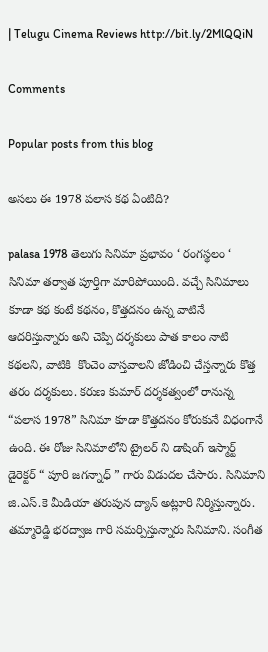| Telugu Cinema Reviews http://bit.ly/2MlQQiN

Comments

Popular posts from this blog

అసలు ఈ 1978 పలాస కథ ఏంటిది?

palasa 1978 తెలుగు సినిమా ప్రభావం ‘ రంగస్థలం ‘ సినిమా తర్వాత పూర్తిగా మారిపోయింది. వచ్చే సినిమాలు కూడా కథ కంటే కథనం, కొత్తదనం ఉన్న వాటినే ఆదరిస్తున్నారు అని చెప్పి దర్శకులు పాత కాలం నాటి కథలని, వాటికి  కొంచెం వాస్తవాలని జోడించి చేస్తన్నారు కొత్త తరం దర్శకులు. కరుణ కుమార్ దర్శకత్వంలో రానున్న “పలాస 1978” సినిమా కూడా కొత్తదనం కోరుకునే విధంగానే ఉంది. ఈ రోజు సినిమాలోని ట్రైలర్ ని డాషింగ్ ఇస్మార్ట్ డైరెక్టర్ “ పూరి జగన్నాధ్ ” గారు విడుదల చేసారు. సినిమాని జి.ఎస్.కె మీడియా తరుపున ద్యాన్ అట్లూరి నిర్మిస్తున్నారు. తమ్మారెడ్డి భరద్వాజ గారి సమర్పిస్తున్నారు సినిమాని. సంగీత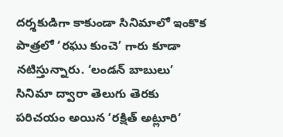దర్శకుడిగా కాకుండా సినిమాలో ఇంకొక పాత్రలో ‘రఘు కుంచె’ గారు కూడా నటిస్తున్నారు. ‘లండన్ బాబులు’ సినిమా ద్వారా తెలుగు తెరకు పరిచయం అయిన ‘రక్షిత్ అట్లూరి’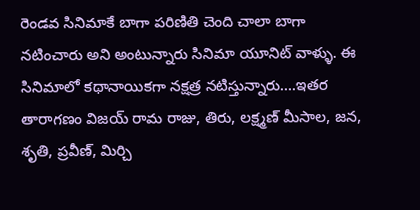రెండవ సినిమాకే బాగా పరిణితి చెంది చాలా బాగా నటించారు అని అంటున్నారు సినిమా యూనిట్ వాళ్ళు. ఈ సినిమాలో కథానాయికగా నక్షత్ర నటిస్తున్నారు….ఇతర తారాగణం విజయ్ రామ రాజు, తిరు, లక్ష్మణ్ మీసాల, జన, శృతి, ప్రవీణ్, మిర్చి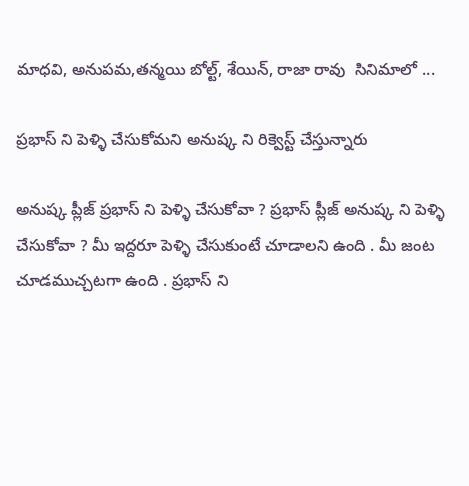మాధవి, అనుపమ,తన్మయి బోల్ట్, శేయిన్, రాజా రావు  సినిమాలో ...

ప్రభాస్ ని పెళ్ళి చేసుకోమని అనుష్క ని రిక్వెస్ట్ చేస్తున్నారు

అనుష్క ప్లీజ్ ప్రభాస్ ని పెళ్ళి చేసుకోవా ? ప్రభాస్ ప్లీజ్ అనుష్క ని పెళ్ళి చేసుకోవా ? మీ ఇద్దరూ పెళ్ళి చేసుకుంటే చూడాలని ఉంది . మీ జంట చూడముచ్చటగా ఉంది . ప్రభాస్ ని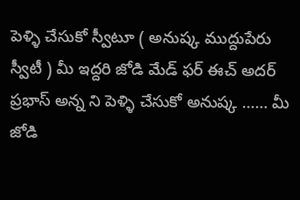పెళ్ళి చేసుకో స్వీటూ ( అనుష్క ముద్దుపేరు స్వీటీ ) మీ ఇద్దరి జోడి మేడ్ ఫర్ ఈచ్ అదర్ ప్రభాస్ అన్న ని పెళ్ళి చేసుకో అనుష్క …… మీ జోడి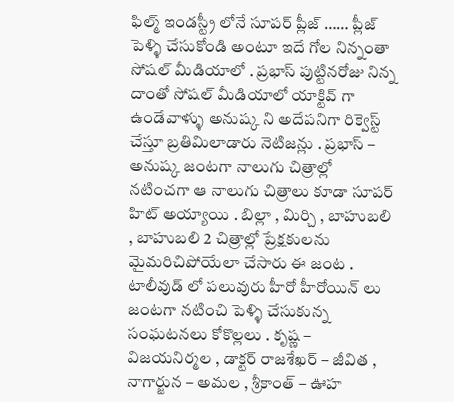ఫిల్మ్ ఇండస్ట్రీ లోనే సూపర్ ప్లీజ్ …… ప్లీజ్ పెళ్ళి చేసుకోండి అంటూ ఇదే గోల నిన్నంతా సోషల్ మీడియాలో . ప్రభాస్ పుట్టినరోజు నిన్న దాంతో సోషల్ మీడియాలో యాక్టివ్ గా ఉండేవాళ్ళు అనుష్క ని అదేపనిగా రిక్వెస్ట్ చేస్తూ బ్రతిమిలాడారు నెటిజన్లు . ప్రభాస్ – అనుష్క జంటగా నాలుగు చిత్రాల్లో నటించగా ఆ నాలుగు చిత్రాలు కూడా సూపర్ హిట్ అయ్యాయి . బిల్లా , మిర్చి , బాహుబలి , బాహుబలి 2 చిత్రాల్లో ప్రేక్షకులను మైమరిచిపోయేలా చేసారు ఈ జంట . టాలీవుడ్ లో పలువురు హీరో హీరోయిన్ లు జంటగా నటించి పెళ్ళి చేసుకున్న సంఘటనలు కోకొల్లలు . కృష్ణ – విజయనిర్మల , డాక్టర్ రాజశేఖర్ – జీవిత , నాగార్జున – అమల , శ్రీకాంత్ – ఊహ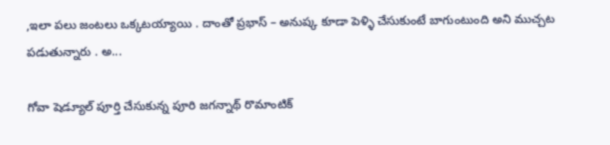,ఇలా పలు జంటలు ఒక్కటయ్యాయి . దాంతో ప్రభాస్ – అనుష్క కూడా పెళ్ళి చేసుకుంటే బాగుంటుంది అని ముచ్చట పడుతున్నారు . అ...

గోవా షెడ్యూల్ పూర్తి చేసుకున్న పూరి జగన్నాథ్ రొమాంటిక్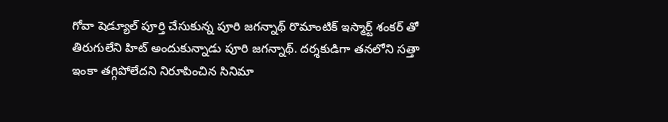గోవా షెడ్యూల్ పూర్తి చేసుకున్న పూరి జగన్నాథ్ రొమాంటిక్ ఇస్మార్ట్ శంకర్ తో తిరుగులేని హిట్ అందుకున్నాడు పూరి జగన్నాథ్. దర్శకుడిగా తనలోని సత్తా ఇంకా తగ్గిపోలేదని నిరూపించిన సినిమా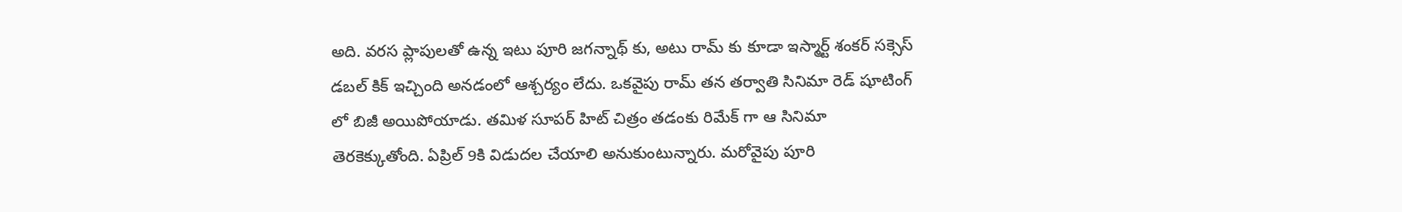అది. వరస ప్లాపులతో ఉన్న ఇటు పూరి జగన్నాథ్ కు, అటు రామ్ కు కూడా ఇస్మార్ట్ శంకర్ సక్సెస్ డబల్ కిక్ ఇచ్చింది అనడంలో ఆశ్చర్యం లేదు. ఒకవైపు రామ్ తన తర్వాతి సినిమా రెడ్ షూటింగ్ లో బిజీ అయిపోయాడు. తమిళ సూపర్ హిట్ చిత్రం తడంకు రిమేక్ గా ఆ సినిమా తెరకెక్కుతోంది. ఏప్రిల్ 9కి విడుదల చేయాలి అనుకుంటున్నారు. మరోవైపు పూరి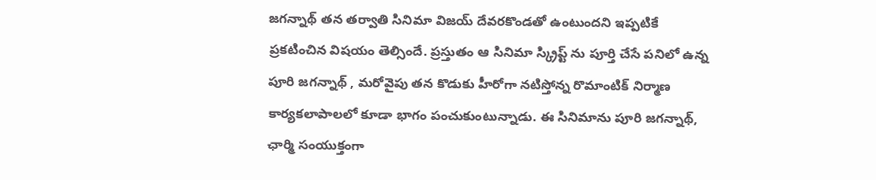జగన్నాథ్ తన తర్వాతి సినిమా విజయ్ దేవరకొండతో ఉంటుందని ఇప్పటికే ప్రకటించిన విషయం తెల్సిందే. ప్రస్తుతం ఆ సినిమా స్క్రిప్ట్ ను పూర్తి చేసే పనిలో ఉన్న పూరి జగన్నాథ్ , మరోవైపు తన కొడుకు హీరోగా నటిస్తోన్న రొమాంటిక్ నిర్మాణ కార్యకలాపాలలో కూడా భాగం పంచుకుంటున్నాడు. ఈ సినిమాను పూరి జగన్నాథ్, ఛార్మి సంయుక్తంగా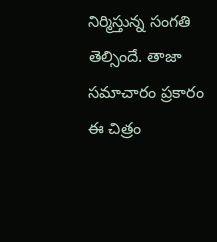నిర్మిస్తున్న సంగతి తెల్సిందే. తాజా సమాచారం ప్రకారం ఈ చిత్రం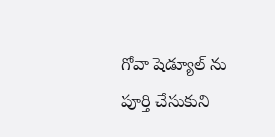గోవా షెడ్యూల్ ను పూర్తి చేసుకుని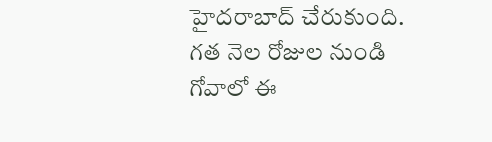హైదరాబాద్ చేరుకుంది. గత నెల రోజుల నుండి గోవాలో ఈ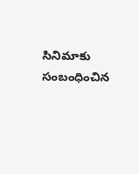సినిమాకు సంబంధించిన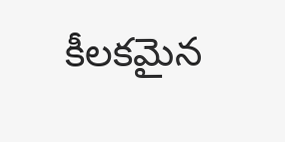కీలకమైన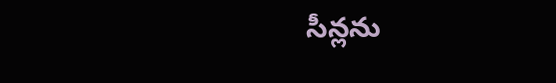సీన్లను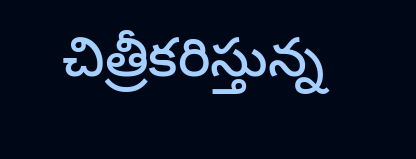చిత్రీకరిస్తున్న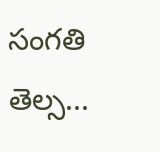సంగతి తెల్స...